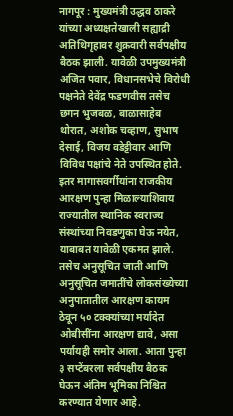नागपूर : मुख्यमंत्री उद्धव ठाकरे यांच्या अध्यक्षतेखाली सह्याद्री अतिथिगृहावर शुक्रवारी सर्वपक्षीय बैठक झाली. यावेळी उपमुख्यमंत्री अजित पवार, विधानसभेचे विरोधी पक्षनेते देवेंद्र फडणवीस तसेच छगन भुजबळ, बाळासाहेब थोरात, अशोक चव्हाण, सुभाष देसाई, विजय वडेट्टीवार आणि विविध पक्षांचे नेते उपस्थित होते.
इतर मागासवर्गीयांना राजकीय आरक्षण पुन्हा मिळाल्याशिवाय राज्यातील स्थानिक स्वराज्य संस्थांच्या निवडणुका घेऊ नयेत, याबाबत यावेळी एकमत झाले. तसेच अनुसूचित जाती आणि अनुसूचित जमातींचे लोकसंख्येच्या अनुपातातील आरक्षण कायम ठेवून ५० टक्क्यांच्या मर्यादेत ओबीसींना आरक्षण द्यावे, असा पर्यायही समोर आला. आता पुन्हा ३ सप्टेंबरला सर्वपक्षीय बैठक घेऊन अंतिम भूमिका निश्चित करण्यात येणार आहे.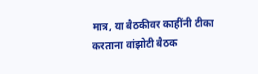मात्र, या बैठकीवर काहींनी टीका करताना वांझोटी बैठक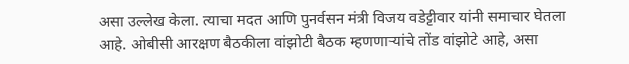असा उल्लेख केला. त्याचा मदत आणि पुनर्वसन मंत्री विजय वडेट्टीवार यांनी समाचार घेतला आहे. ओबीसी आरक्षण बैठकीला वांझोटी बैठक म्हणणाऱ्यांचे तोंड वांझोटे आहे, असा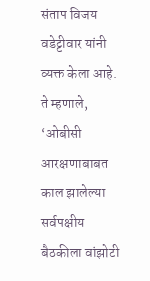संताप विजय वडेट्टीवार यांनी व्यक्त केला आहे. ते म्हणाले, ‘ओबीसी आरक्षणाबाबत काल झालेल्या सर्वपक्षीय बैठकीला वांझोटी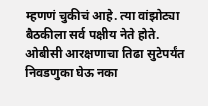म्हणणं चुकीचं आहे. त्या वांझोट्या बैठकीला सर्व पक्षीय नेते होते. ओबीसी आरक्षणाचा तिढा सुटेपर्यंत निवडणुका घेऊ नका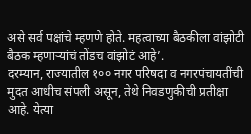असे सर्व पक्षांचे म्हणणे होते. महत्वाच्या बैठकीला वांझोटी बैठक म्हणाऱ्यांचं तोंडच वांझोटं आहे’.
दरम्यान, राज्यातील १०० नगर परिषदा व नगरपंचायतींची मुदत आधीच संपली असून, तेथे निवडणुकीची प्रतीक्षा आहे. येत्या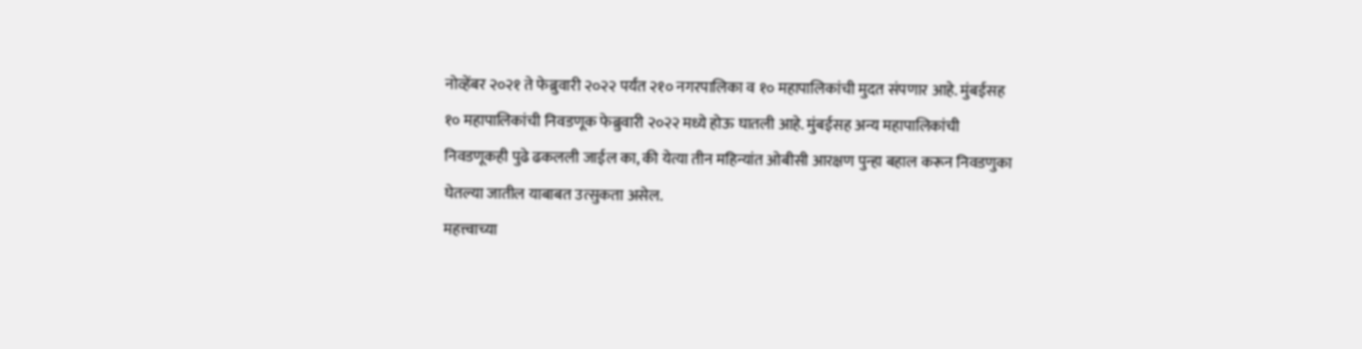नोव्हेंबर २०२१ ते फेब्रुवारी २०२२ पर्यंत २१० नगरपालिका व १० महापालिकांची मुदत संपणार आहे. मुंबईसह १० महापालिकांची निवडणूक फेब्रुवारी २०२२ मध्ये होऊ घातली आहे. मुंबईसह अन्य महापालिकांची निवडणूकही पुढे ढकलली जाईल का, की येत्या तीन महिन्यांत ओबीसी आरक्षण पुन्हा बहाल करून निवडणुका घेतल्या जातील याबाबत उत्सुकता असेल.
महत्त्वाच्या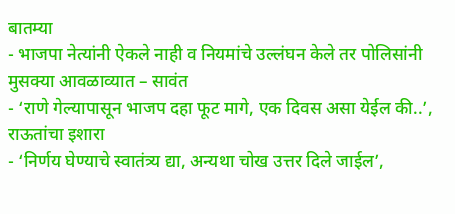बातम्या
- भाजपा नेत्यांनी ऐकले नाही व नियमांचे उल्लंघन केले तर पोलिसांनी मुसक्या आवळाव्यात – सावंत
- ‘राणे गेल्यापासून भाजप दहा फूट मागे, एक दिवस असा येईल की..’, राऊतांचा इशारा
- ‘निर्णय घेण्याचे स्वातंत्र्य द्या, अन्यथा चोख उत्तर दिले जाईल’,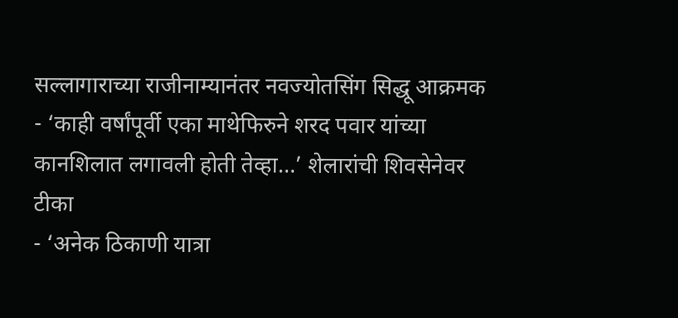सल्लागाराच्या राजीनाम्यानंतर नवज्योतसिंग सिद्धू आक्रमक
- ‘काही वर्षांपूर्वी एका माथेफिरुने शरद पवार यांच्या कानशिलात लगावली होती तेव्हा…’ शेलारांची शिवसेनेवर टीका
- ‘अनेक ठिकाणी यात्रा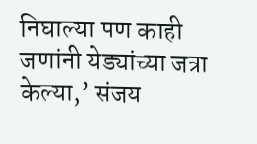निघाल्या पण काही जणांनी येड्यांच्या जत्रा केल्या,’ संजय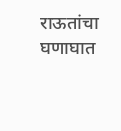राऊतांचा घणाघात